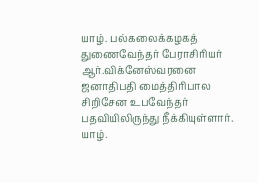யாழ். பல்கலைக்கழகத் துணைவேந்தர் பேராசிரியர் ஆர்.விக்னேஸ்வரனை ஜனாதிபதி மைத்திாிபால சிறிசேன உபவேந்தர் பதவியிலிருந்து நீக்கியுள்ளார்.
யாழ்.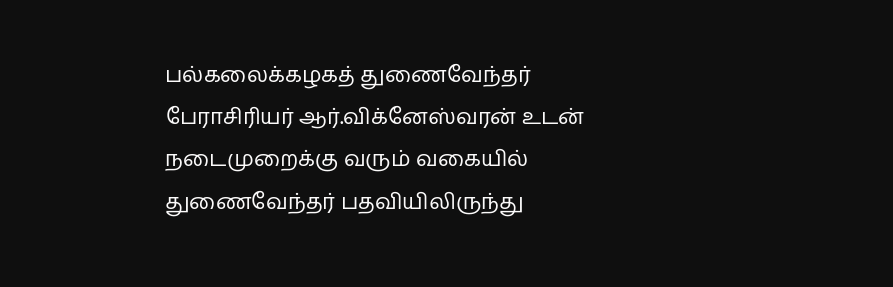பல்கலைக்கழகத் துணைவேந்தர் பேராசிரியர் ஆர்.விக்னேஸ்வரன் உடன் நடைமுறைக்கு வரும் வகையில் துணைவேந்தர் பதவியிலிருந்து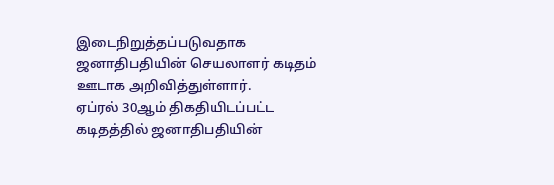இடைநிறுத்தப்படுவதாக ஜனாதிபதியின் செயலாளர் கடிதம் ஊடாக அறிவித்துள்ளார்.
ஏப்ரல் 30ஆம் திகதியிடப்பட்ட கடிதத்தில் ஜனாதிபதியின்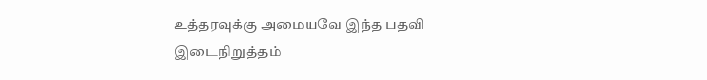உத்தரவுக்கு அமையவே இந்த பதவி இடைநிறுத்தம்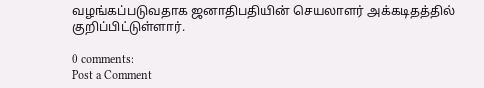வழங்கப்படுவதாக ஜனாதிபதியின் செயலாளர் அக்கடிதத்தில் குறிப்பிட்டுள்ளார்.

0 comments:
Post a Comment